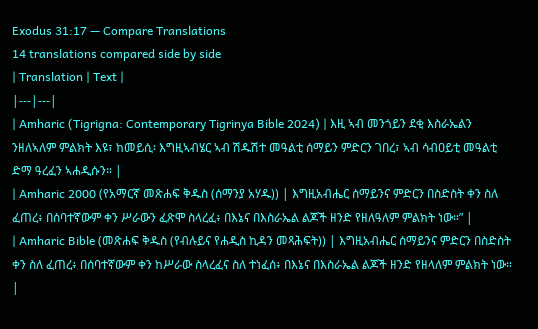Exodus 31:17 — Compare Translations
14 translations compared side by side
| Translation | Text |
|---|---|
| Amharic (Tigrigna: Contemporary Tigrinya Bible 2024) | እዚ ኣብ መንጎይን ደቂ እስራኤልን ንዘለኣለም ምልክት እዩ፣ ከመይሲ፡ እግዚኣብሄር ኣብ ሽዱሽተ መዓልቲ ሰማይን ምድርን ገበረ፣ ኣብ ሳብዐይቲ መዓልቲ ድማ ዓረፈን ኣሐዲሱን። |
| Amharic 2000 (የአማርኛ መጽሐፍ ቅዱስ (ሰማንያ አሃዱ)) | እግዚአብሔር ሰማይንና ምድርን በስድስት ቀን ስለ ፈጠረ፥ በሰባተኛውም ቀን ሥራውን ፈጽሞ ስላረፈ፥ በእኔና በእስራኤል ልጆች ዘንድ የዘለዓለም ምልክት ነው።” |
| Amharic Bible (መጽሐፍ ቅዱስ (የብሉይና የሐዲስ ኪዳን መጻሕፍት)) | እግዚአብሔር ሰማይንና ምድርን በስድስት ቀን ስለ ፈጠረ፥ በሰባተኛውም ቀን ከሥራው ስላረፈና ስለ ተነፈሰ፥ በእኔና በእስራኤል ልጆች ዘንድ የዘላለም ምልክት ነው። |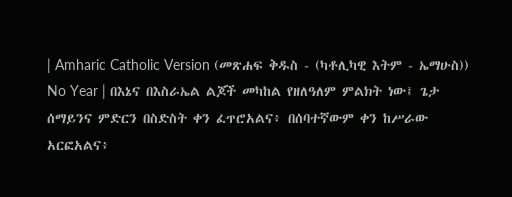| Amharic Catholic Version (መጽሐፍ ቅዱስ - (ካቶሊካዊ እትም - ኤማሁስ)) No Year | በእኔና በእስራኤል ልጆች መካከል የዘለዓለም ምልክት ነው፤ ጌታ ሰማይንና ምድርን በስድስት ቀን ፈጥሮአልና፥ በሰባተኛውም ቀን ከሥራው አርፎአልና፥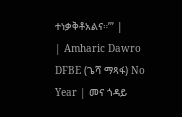ተነቃቅቶአልና።’” |
| Amharic Dawro DFBE (ጌሻ ማጻፋ) No Year | መና ጎዳይ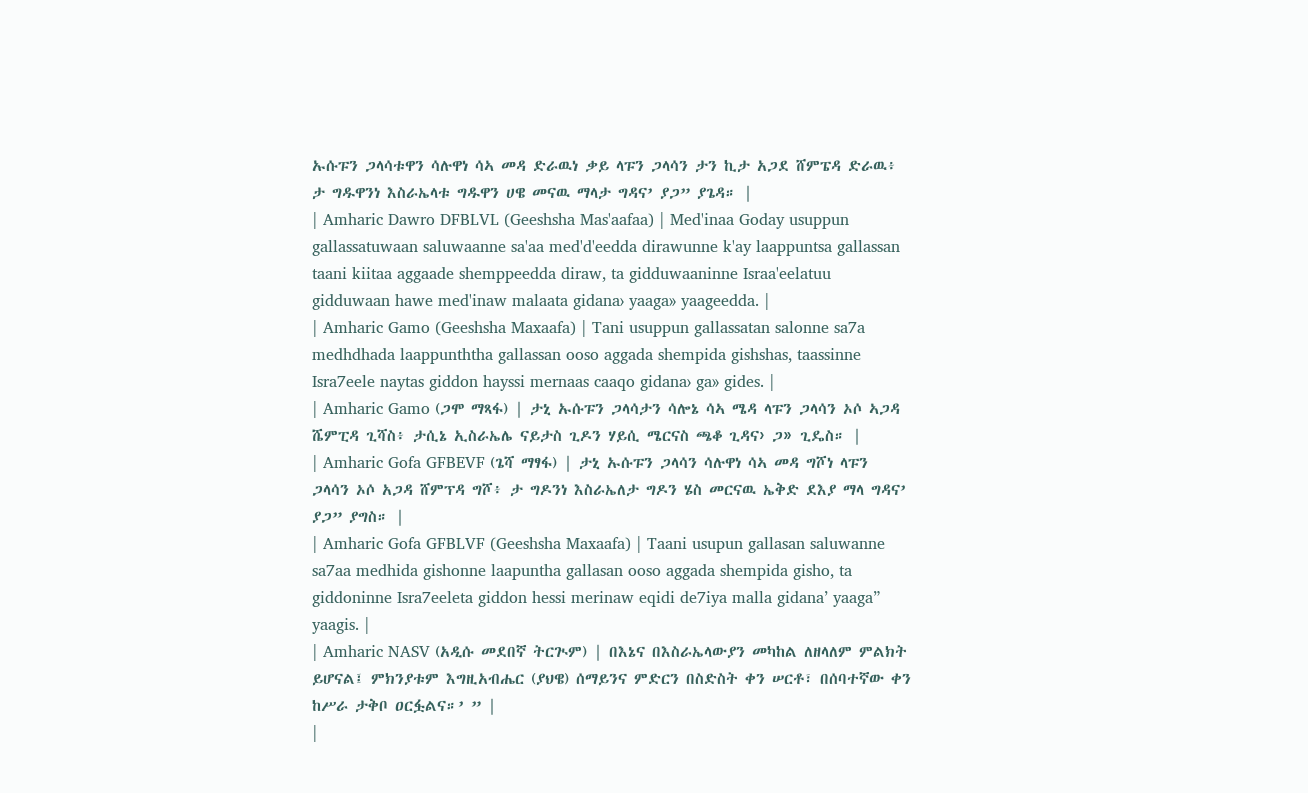ኡሱፑን ጋላሳቱዋን ሳሉዋነ ሳኣ መዳ ድራዉነ ቃይ ላፑን ጋላሳን ታን ኪታ አጋደ ሸምፔዳ ድራዉ፥ ታ ግዱዋንነ እስራኤላቱ ግዱዋን ሀዌ መናዉ ማላታ ግዳና’ ያጋ” ያጌዳ። |
| Amharic Dawro DFBLVL (Geeshsha Mas'aafaa) | Med'inaa Goday usuppun gallassatuwaan saluwaanne sa'aa med'd'eedda dirawunne k'ay laappuntsa gallassan taani kiitaa aggaade shemppeedda diraw, ta gidduwaaninne Israa'eelatuu gidduwaan hawe med'inaw malaata gidana› yaaga» yaageedda. |
| Amharic Gamo (Geeshsha Maxaafa) | Tani usuppun gallassatan salonne sa7a medhdhada laappunththa gallassan ooso aggada shempida gishshas, taassinne Isra7eele naytas giddon hayssi mernaas caaqo gidana› ga» gides. |
| Amharic Gamo (ጋሞ ማጻፋ) | ታኒ ኡሱፑን ጋላሳታን ሳሎኔ ሳኣ ሜዳ ላፑን ጋላሳን ኦሶ ኣጋዳ ሼምፒዳ ጊሻስ፥ ታሲኔ ኢስራኤሌ ናይታስ ጊዶን ሃይሲ ሜርናስ ጫቆ ጊዳና› ጋ» ጊዴስ። |
| Amharic Gofa GFBEVF (ጌሻ ማፃፋ) | ታኒ ኡሱፑን ጋላሳን ሳሉዋነ ሳኣ መዳ ግሾነ ላፑን ጋላሳን ኦሶ አጋዳ ሸምፕዳ ግሾ፥ ታ ግዶንነ እስራኤለታ ግዶን ሄስ መርናዉ ኤቅድ ደእያ ማላ ግዳና’ ያጋ” ያግስ። |
| Amharic Gofa GFBLVF (Geeshsha Maxaafa) | Taani usupun gallasan saluwanne sa7aa medhida gishonne laapuntha gallasan ooso aggada shempida gisho, ta giddoninne Isra7eeleta giddon hessi merinaw eqidi de7iya malla gidana’ yaaga” yaagis. |
| Amharic NASV (አዲሱ መደበኛ ትርጒም) | በእኔና በእስራኤላውያን መካከል ለዘላለም ምልክት ይሆናል፤ ምክንያቱም እግዚአብሔር (ያህዌ) ሰማይንና ምድርን በስድስት ቀን ሠርቶ፣ በሰባተኛው ቀን ከሥራ ታቅቦ ዐርፏልና።’ ” |
|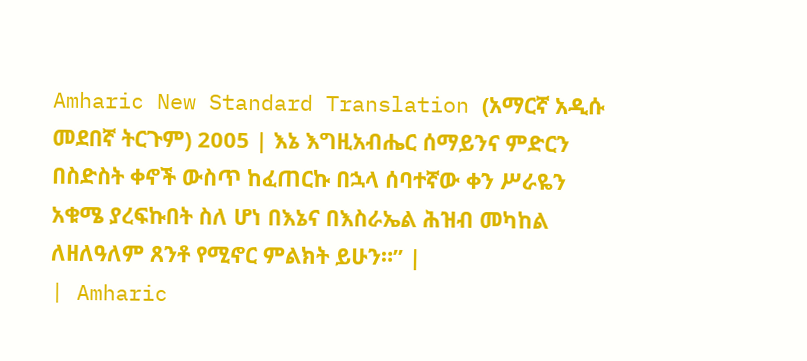Amharic New Standard Translation (አማርኛ አዲሱ መደበኛ ትርጉም) 2005 | እኔ እግዚአብሔር ሰማይንና ምድርን በስድስት ቀኖች ውስጥ ከፈጠርኩ በኋላ ሰባተኛው ቀን ሥራዬን አቁሜ ያረፍኩበት ስለ ሆነ በእኔና በእስራኤል ሕዝብ መካከል ለዘለዓለም ጸንቶ የሚኖር ምልክት ይሁን።” |
| Amharic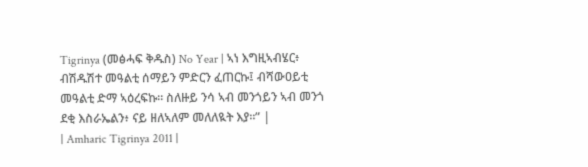Tigrinya (መፅሓፍ ቅዱስ) No Year | ኣነ እግዚኣብሄር፥ ብሽዱሽተ መዓልቲ ሰማይን ምድርን ፈጠርኩ፤ ብሻውዐይቲ መዓልቲ ድማ ኣዕረፍኩ። ስለዙይ ንሳ ኣብ መንጎይን ኣብ መንጎ ደቂ እስራኤልን፥ ናይ ዘለኣለም መለለዪት እያ።” |
| Amharic Tigrinya 2011 |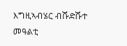እግዚኣብሄር ብሹድሹተ መዓልቲ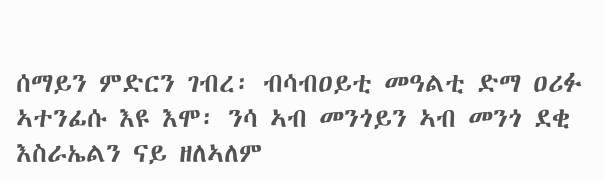ሰማይን ምድርን ገብረ፡ ብሳብዐይቲ መዓልቲ ድማ ዐሪፉ ኣተንፊሱ እዩ እሞ፡ ንሳ ኣብ መንጎይን ኣብ መንጎ ደቂ እስራኤልን ናይ ዘለኣለም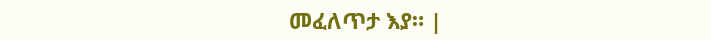መፈለጥታ እያ። |